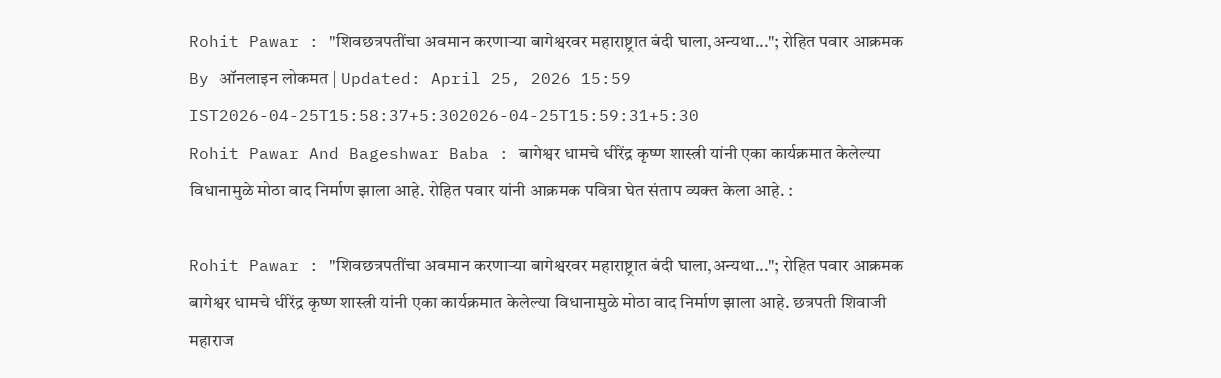Rohit Pawar : "शिवछत्रपतींचा अवमान करणाऱ्या बागेश्वरवर महाराष्ट्रात बंदी घाला,अन्यथा..."; रोहित पवार आक्रमक
By ऑनलाइन लोकमत | Updated: April 25, 2026 15:59 IST2026-04-25T15:58:37+5:302026-04-25T15:59:31+5:30
Rohit Pawar And Bageshwar Baba : बागेश्वर धामचे धीरेंद्र कृष्ण शास्त्री यांनी एका कार्यक्रमात केलेल्या विधानामुळे मोठा वाद निर्माण झाला आहे. रोहित पवार यांनी आक्रमक पवित्रा घेत संताप व्यक्त केला आहे. :

Rohit Pawar : "शिवछत्रपतींचा अवमान करणाऱ्या बागेश्वरवर महाराष्ट्रात बंदी घाला,अन्यथा..."; रोहित पवार आक्रमक
बागेश्वर धामचे धीरेंद्र कृष्ण शास्त्री यांनी एका कार्यक्रमात केलेल्या विधानामुळे मोठा वाद निर्माण झाला आहे. छत्रपती शिवाजी महाराज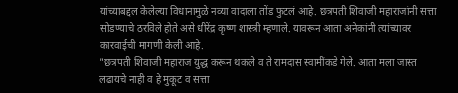यांच्याबद्दल केलेल्या विधानामुळे नव्या वादाला तोंड फुटलं आहे. छत्रपती शिवाजी महाराजांनी सत्ता सोडण्याचे ठरविले होते असे धीरेंद्र कृष्ण शास्त्री म्हणाले. यावरून आता अनेकांनी त्यांच्यावर कारवाईची मागणी केली आहे.
"छत्रपती शिवाजी महाराज युद्ध करून थकले व ते रामदास स्वामींकडे गेले. आता मला जास्त लढायचे नाही व हे मुकूट व सत्ता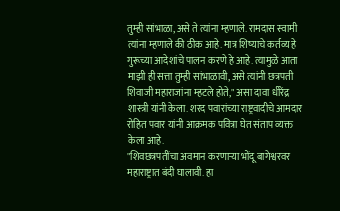तुम्ही सांभाळा, असे ते त्यांना म्हणाले. रामदास स्वामी त्यांना म्हणाले की ठीक आहे. मात्र शिष्याचे कर्तव्य हे गुरूच्या आदेशांचे पालन करणे हे आहे. त्यामुळे आता माझी ही सत्ता तुम्ही सांभाळावी, असे त्यांनी छत्रपती शिवाजी महाराजांना म्हटले होते," असा दावा धीरेंद्र शास्त्री यांनी केला. शरद पवारांच्या राष्ट्रवादीचे आमदार रोहित पवार यांनी आक्रमक पवित्रा घेत संताप व्यक्त केला आहे.
"शिवछत्रपतींचा अवमान करणाऱ्या भोंदू बागेश्वरवर महाराष्ट्रात बंदी घालावी. हा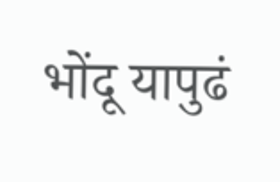भोंदू यापुढं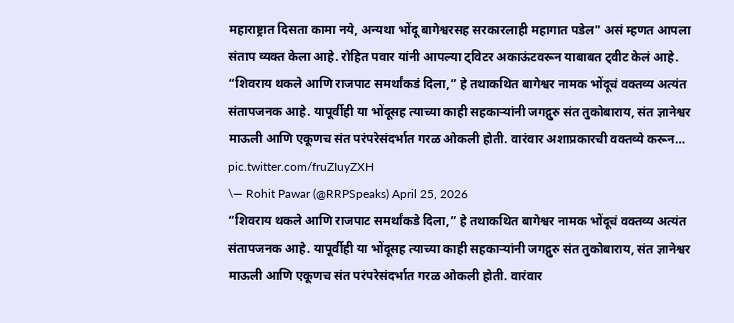महाराष्ट्रात दिसता कामा नये, अन्यथा भोंदू बागेश्वरसह सरकारलाही महागात पडेल" असं म्हणत आपला संताप व्यक्त केला आहे. रोहित पवार यांनी आपल्या ट्विटर अकाऊंटवरून याबाबत ट्वीट केलं आहे.
“शिवराय थकले आणि राजपाट समर्थांकडं दिला,” हे तथाकथित बागेश्वर नामक भोंदूचं वक्तव्य अत्यंत संतापजनक आहे. यापूर्वीही या भोंदूसह त्याच्या काही सहकाऱ्यांनी जगद्गुरु संत तुकोबाराय, संत ज्ञानेश्वर माऊली आणि एकूणच संत परंपरेसंदर्भात गरळ ओकली होती. वारंवार अशाप्रकारची वक्तव्ये करून… pic.twitter.com/fruZIuyZXH
\— Rohit Pawar (@RRPSpeaks) April 25, 2026
“शिवराय थकले आणि राजपाट समर्थांकडे दिला,” हे तथाकथित बागेश्वर नामक भोंदूचं वक्तव्य अत्यंत संतापजनक आहे. यापूर्वीही या भोंदूसह त्याच्या काही सहकाऱ्यांनी जगद्गुरु संत तुकोबाराय, संत ज्ञानेश्वर माऊली आणि एकूणच संत परंपरेसंदर्भात गरळ ओकली होती. वारंवार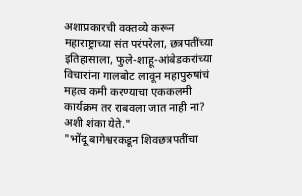अशाप्रकारची वक्तव्ये करून महाराष्ट्राच्या संत परंपरेला, छत्रपतींच्या इतिहासाला, फुले-शाहू-आंबेडकरांच्या विचारांना गालबोट लावून महापुरुषांचं महत्व कमी करण्याचा एककलमी कार्यक्रम तर राबवला जात नाही ना? अशी शंका येते."
"भोंदू बागेश्वरकडून शिवछत्रपतींचा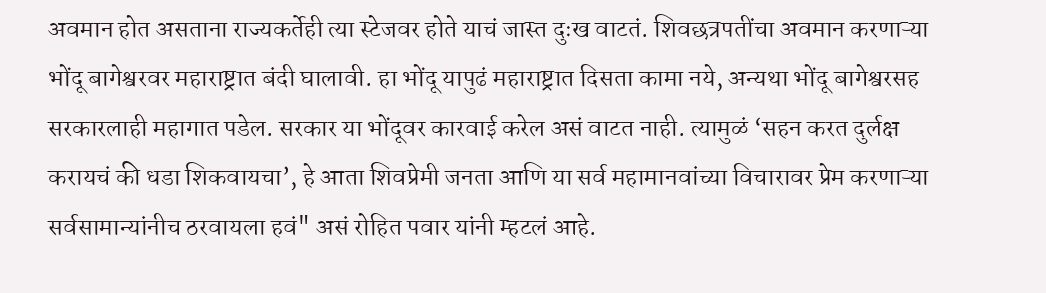अवमान होत असताना राज्यकर्तेही त्या स्टेजवर होते याचं जास्त दुःख वाटतं. शिवछत्रपतींचा अवमान करणाऱ्या भोंदू बागेश्वरवर महाराष्ट्रात बंदी घालावी. हा भोंदू यापुढं महाराष्ट्रात दिसता कामा नये, अन्यथा भोंदू बागेश्वरसह सरकारलाही महागात पडेल. सरकार या भोंदूवर कारवाई करेल असं वाटत नाही. त्यामुळं ‘सहन करत दुर्लक्ष करायचं की धडा शिकवायचा’, हे आता शिवप्रेमी जनता आणि या सर्व महामानवांच्या विचारावर प्रेम करणाऱ्या सर्वसामान्यांनीच ठरवायला हवं" असं रोहित पवार यांनी म्हटलं आहे.